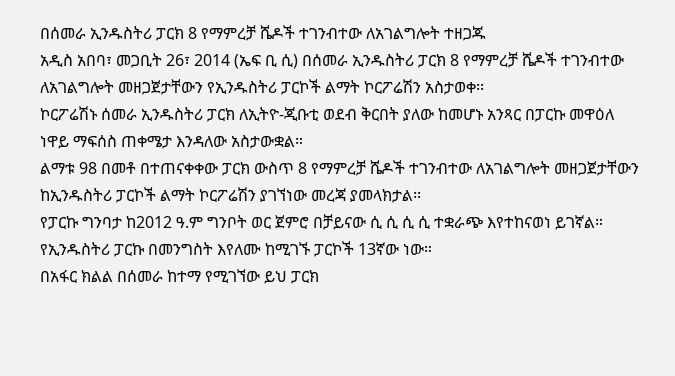በሰመራ ኢንዱስትሪ ፓርክ 8 የማምረቻ ሼዶች ተገንብተው ለአገልግሎት ተዘጋጁ
አዲስ አበባ፣ መጋቢት 26፣ 2014 (ኤፍ ቢ ሲ) በሰመራ ኢንዱስትሪ ፓርክ 8 የማምረቻ ሼዶች ተገንብተው ለአገልግሎት መዘጋጀታቸውን የኢንዱስትሪ ፓርኮች ልማት ኮርፖሬሽን አስታወቀ፡፡
ኮርፖሬሽኑ ሰመራ ኢንዱስትሪ ፓርክ ለኢትዮ-ጂቡቲ ወደብ ቅርበት ያለው ከመሆኑ አንጻር በፓርኩ መዋዕለ ነዋይ ማፍሰስ ጠቀሜታ እንዳለው አስታውቋል።
ልማቱ 98 በመቶ በተጠናቀቀው ፓርክ ውስጥ 8 የማምረቻ ሼዶች ተገንብተው ለአገልግሎት መዘጋጀታቸውን ከኢንዱስትሪ ፓርኮች ልማት ኮርፖሬሽን ያገኘነው መረጃ ያመላክታል፡፡
የፓርኩ ግንባታ ከ2012 ዓ.ም ግንቦት ወር ጀምሮ በቻይናው ሲ ሲ ሲ ሲ ተቋራጭ እየተከናወነ ይገኛል።
የኢንዱስትሪ ፓርኩ በመንግስት እየለሙ ከሚገኙ ፓርኮች 13ኛው ነው።
በአፋር ክልል በሰመራ ከተማ የሚገኘው ይህ ፓርክ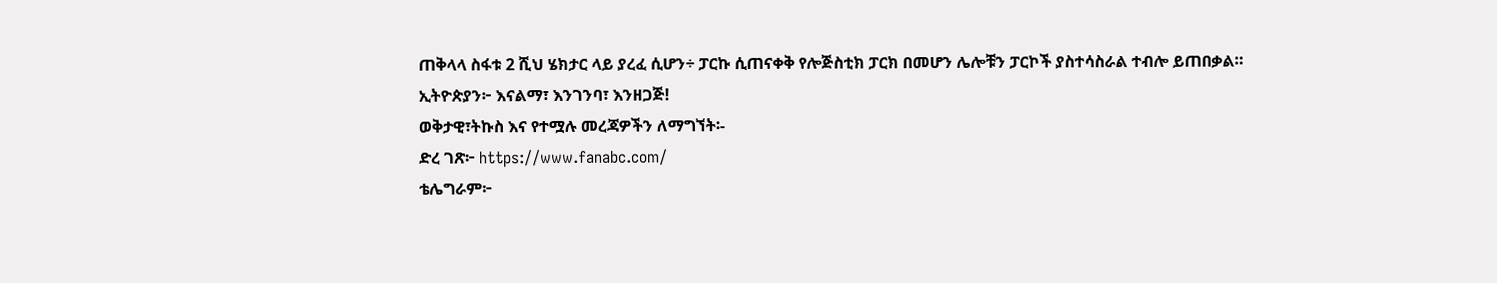ጠቅላላ ስፋቱ 2 ሺህ ሄክታር ላይ ያረፈ ሲሆን÷ ፓርኩ ሲጠናቀቅ የሎጅስቲክ ፓርክ በመሆን ሌሎቹን ፓርኮች ያስተሳስራል ተብሎ ይጠበቃል።
ኢትዮጵያን፦ እናልማ፣ እንገንባ፣ እንዘጋጅ!
ወቅታዊ፣ትኩስ እና የተሟሉ መረጃዎችን ለማግኘት፡-
ድረ ገጽ፦ https://www.fanabc.com/
ቴሌግራም፦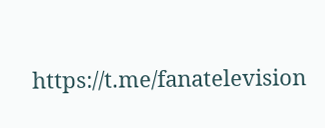https://t.me/fanatelevision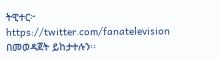ትዊተር፦ https://twitter.com/fanatelevision በመወዳጀት ይከታተሉን፡፡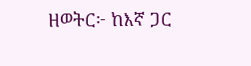ዘወትር፦ ከእኛ ጋር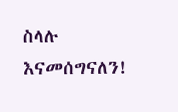ስላሉ እናመሰግናለን!